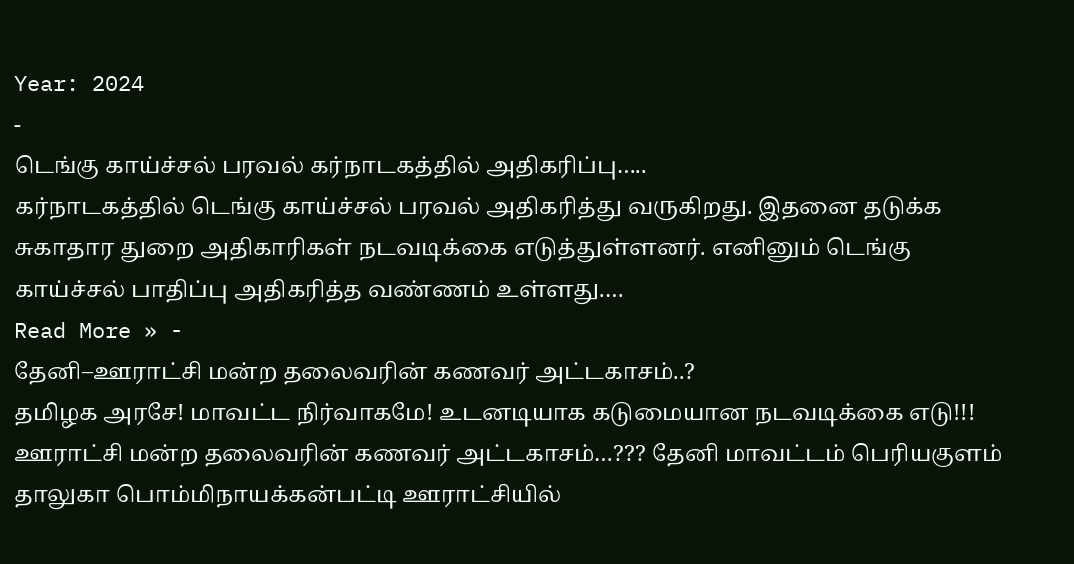Year: 2024
-
டெங்கு காய்ச்சல் பரவல் கர்நாடகத்தில் அதிகரிப்பு…..
கர்நாடகத்தில் டெங்கு காய்ச்சல் பரவல் அதிகரித்து வருகிறது. இதனை தடுக்க சுகாதார துறை அதிகாரிகள் நடவடிக்கை எடுத்துள்ளனர். எனினும் டெங்கு காய்ச்சல் பாதிப்பு அதிகரித்த வண்ணம் உள்ளது.…
Read More » -
தேனி–ஊராட்சி மன்ற தலைவரின் கணவர் அட்டகாசம்..?
தமிழக அரசே! மாவட்ட நிர்வாகமே! உடனடியாக கடுமையான நடவடிக்கை எடு!!! ஊராட்சி மன்ற தலைவரின் கணவர் அட்டகாசம்…??? தேனி மாவட்டம் பெரியகுளம் தாலுகா பொம்மிநாயக்கன்பட்டி ஊராட்சியில்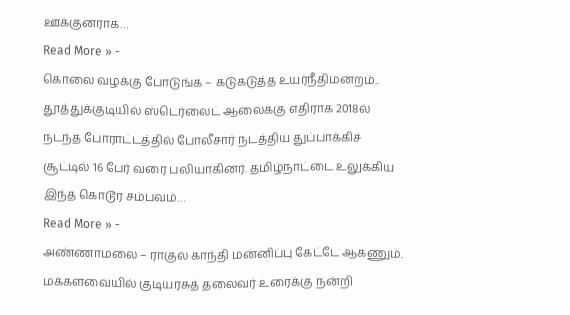ஊக்குனராக…
Read More » -
கொலை வழக்கு போடுங்க – கடுகடுத்த உயர்நீதிமன்றம்..
தூத்துக்குடியில் ஸ்டெர்லைட் ஆலைக்கு எதிராக 2018ல் நடந்த போராட்டத்தில் போலீசார் நடத்திய துப்பாக்கிச் சூட்டில் 16 பேர் வரை பலியாகினர். தமிழ்நாட்டை உலுக்கிய இந்த கொடூர சம்பவம்…
Read More » -
அண்ணாமலை – ராகுல் காந்தி மன்னிப்பு கேட்டே ஆகணும்.
மக்களவையில் குடியரசுத் தலைவர் உரைக்கு நன்றி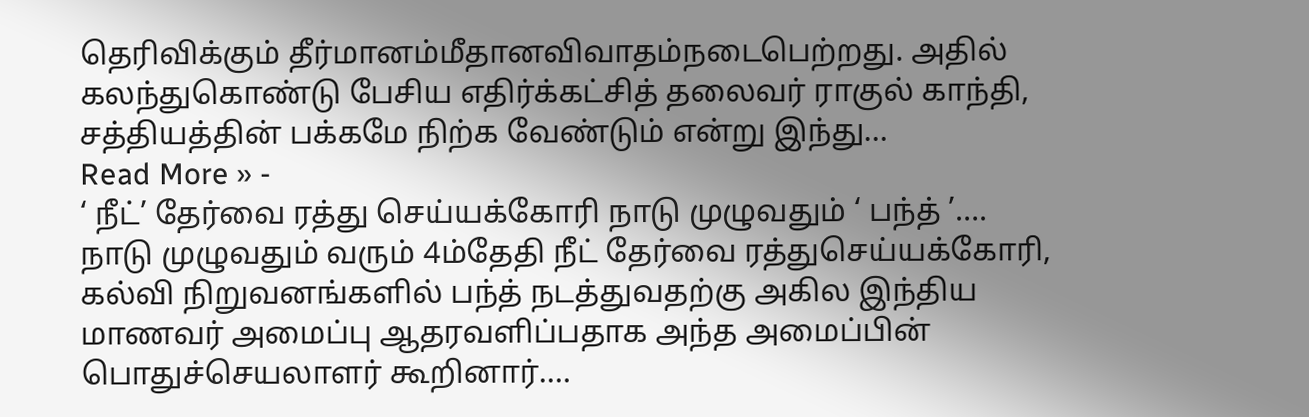தெரிவிக்கும் தீர்மானம்மீதானவிவாதம்நடைபெற்றது. அதில் கலந்துகொண்டு பேசிய எதிர்க்கட்சித் தலைவர் ராகுல் காந்தி, சத்தியத்தின் பக்கமே நிற்க வேண்டும் என்று இந்து…
Read More » -
‘ நீட்’ தேர்வை ரத்து செய்யக்கோரி நாடு முழுவதும் ‘ பந்த் ’….
நாடு முழுவதும் வரும் 4ம்தேதி நீட் தேர்வை ரத்துசெய்யக்கோரி, கல்வி நிறுவனங்களில் பந்த் நடத்துவதற்கு அகில இந்திய மாணவர் அமைப்பு ஆதரவளிப்பதாக அந்த அமைப்பின் பொதுச்செயலாளர் கூறினார்.…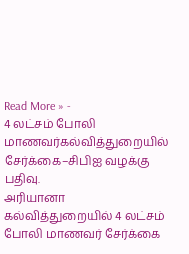Read More » -
4 லட்சம் போலி மாணவர்கல்வித்துறையில் சேர்க்கை–சிபிஐ வழக்கு பதிவு.
அரியானா கல்வித்துறையில் 4 லட்சம் போலி மாணவர் சேர்க்கை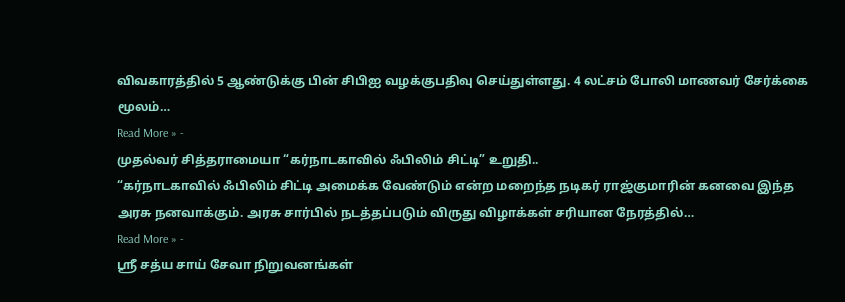விவகாரத்தில் 5 ஆண்டுக்கு பின் சிபிஐ வழக்குபதிவு செய்துள்ளது. 4 லட்சம் போலி மாணவர் சேர்க்கை மூலம்…
Read More » -
முதல்வர் சித்தராமையா “கர்நாடகாவில் ஃபிலிம் சிட்டி” உறுதி..
“கர்நாடகாவில் ஃபிலிம் சிட்டி அமைக்க வேண்டும் என்ற மறைந்த நடிகர் ராஜ்குமாரின் கனவை இந்த அரசு நனவாக்கும். அரசு சார்பில் நடத்தப்படும் விருது விழாக்கள் சரியான நேரத்தில்…
Read More » -
ஶ்ரீ சத்ய சாய் சேவா நிறுவனங்கள்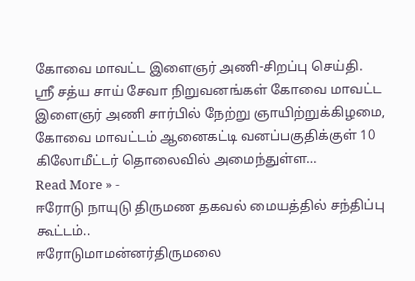கோவை மாவட்ட இளைஞர் அணி-சிறப்பு செய்தி.
ஶ்ரீ சத்ய சாய் சேவா நிறுவனங்கள் கோவை மாவட்ட இளைஞர் அணி சார்பில் நேற்று ஞாயிற்றுக்கிழமை, கோவை மாவட்டம் ஆனைகட்டி வனப்பகுதிக்குள் 10 கிலோமீட்டர் தொலைவில் அமைந்துள்ள…
Read More » -
ஈரோடு நாயுடு திருமண தகவல் மையத்தில் சந்திப்பு கூட்டம்..
ஈரோடுமாமன்னர்திருமலை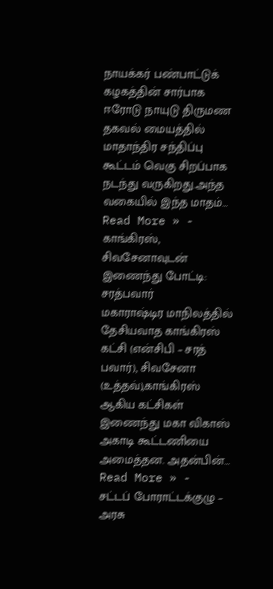நாயக்கர் பண்பாட்டுக் கழகத்தின் சார்பாக ஈரோடு நாயுடு திருமண தகவல் மையத்தில் மாதாந்திர சந்திப்பு கூட்டம் வெகு சிறப்பாக நடந்து வருகிறது.அந்த வகையில் இந்த மாதம்…
Read More » -
காங்கிரஸ், சிவசேனாவுடன் இணைந்து போட்டி: சரத்பவார்
மகாராஷ்டிர மாநிலத்தில் தேசியவாத காங்கிரஸ் கட்சி (என்சிபி – சரத் பவார்), சிவசேனா (உத்தவ்),காங்கிரஸ் ஆகிய கட்சிகள் இணைந்து மகா விகாஸ் அகாடி கூட்டணியை அமைத்தன. அதன்பின்…
Read More » -
சட்டப் போராட்டக்குழு – அரசு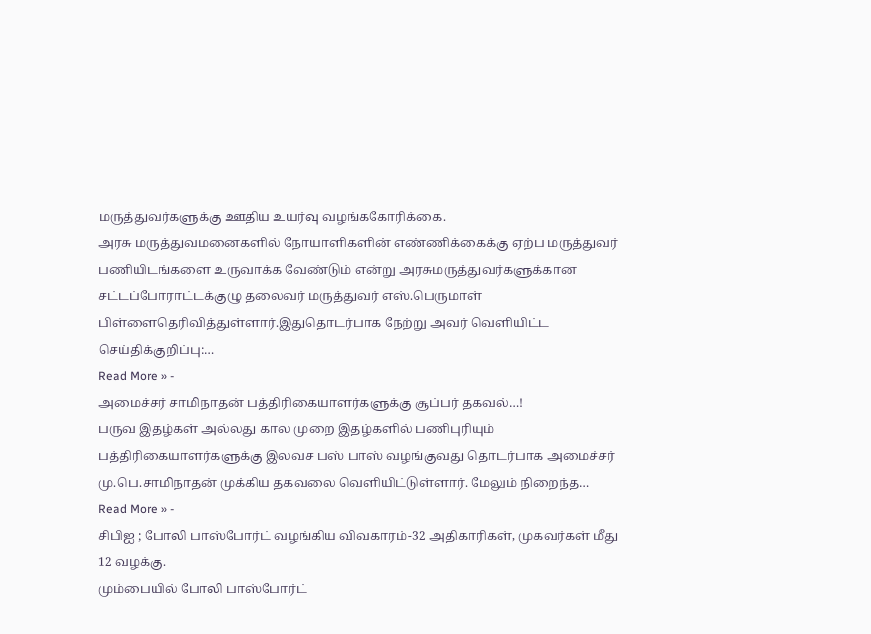மருத்துவர்களுக்கு ஊதிய உயர்வு வழங்ககோரிக்கை.
அரசு மருத்துவமனைகளில் நோயாளிகளின் எண்ணிக்கைக்கு ஏற்ப மருத்துவர் பணியிடங்களை உருவாக்க வேண்டும் என்று அரசுமருத்துவர்களுக்கான சட்டப்போராட்டக்குழு தலைவர் மருத்துவர் எஸ்.பெருமாள் பிள்ளைதெரிவித்துள்ளார்.இதுதொடர்பாக நேற்று அவர் வெளியிட்ட செய்திக்குறிப்பு:…
Read More » -
அமைச்சர் சாமிநாதன் பத்திரிகையாளர்களுக்கு சூப்பர் தகவல்…!
பருவ இதழ்கள் அல்லது கால முறை இதழ்களில் பணிபுரியும் பத்திரிகையாளர்களுக்கு இலவச பஸ் பாஸ் வழங்குவது தொடர்பாக அமைச்சர் மு.பெ.சாமிநாதன் முக்கிய தகவலை வெளியிட்டுள்ளார். மேலும் நிறைந்த…
Read More » -
சிபிஐ ; போலி பாஸ்போர்ட் வழங்கிய விவகாரம்-32 அதிகாரிகள், முகவர்கள் மீது 12 வழக்கு.
மும்பையில் போலி பாஸ்போர்ட்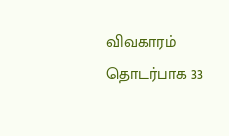விவகாரம் தொடர்பாக 33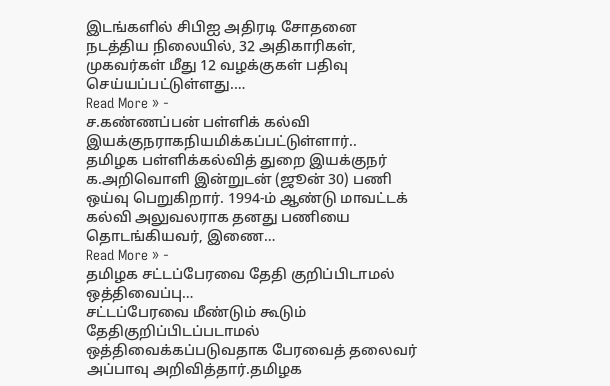இடங்களில் சிபிஐ அதிரடி சோதனை நடத்திய நிலையில், 32 அதிகாரிகள், முகவர்கள் மீது 12 வழக்குகள் பதிவு செய்யப்பட்டுள்ளது.…
Read More » -
ச.கண்ணப்பன் பள்ளிக் கல்வி இயக்குநராகநியமிக்கப்பட்டுள்ளார்..
தமிழக பள்ளிக்கல்வித் துறை இயக்குநர் க.அறிவொளி இன்றுடன் (ஜூன் 30) பணி ஒய்வு பெறுகிறார். 1994-ம் ஆண்டு மாவட்டக் கல்வி அலுவலராக தனது பணியை தொடங்கியவர், இணை…
Read More » -
தமிழக சட்டப்பேரவை தேதி குறிப்பிடாமல் ஒத்திவைப்பு…
சட்டப்பேரவை மீண்டும் கூடும் தேதிகுறிப்பிடப்படாமல் ஒத்திவைக்கப்படுவதாக பேரவைத் தலைவர் அப்பாவு அறிவித்தார்.தமிழக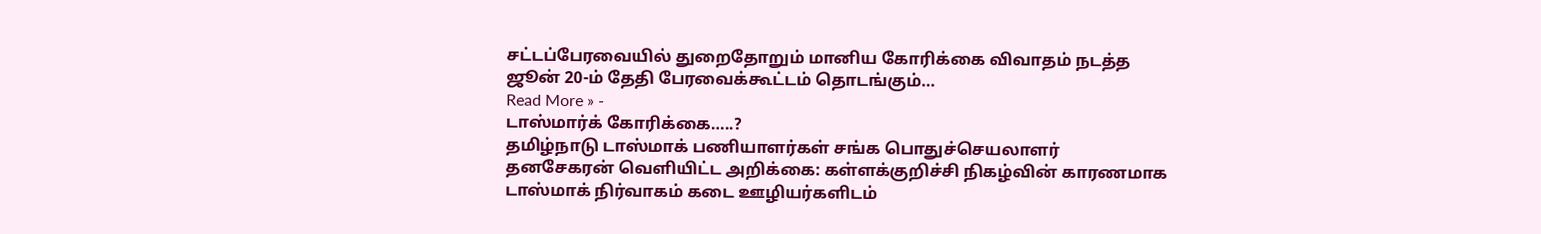சட்டப்பேரவையில் துறைதோறும் மானிய கோரிக்கை விவாதம் நடத்த ஜூன் 20-ம் தேதி பேரவைக்கூட்டம் தொடங்கும்…
Read More » -
டாஸ்மார்க் கோரிக்கை…..?
தமிழ்நாடு டாஸ்மாக் பணியாளர்கள் சங்க பொதுச்செயலாளர் தனசேகரன் வெளியிட்ட அறிக்கை: கள்ளக்குறிச்சி நிகழ்வின் காரணமாக டாஸ்மாக் நிர்வாகம் கடை ஊழியர்களிடம்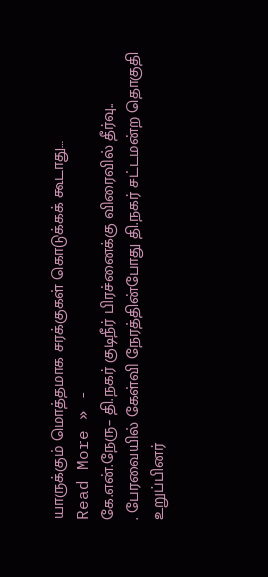யாருக்கும் மொத்தமாக சரக்குகள் கொடுக்கக் கூடாது…
Read More » -
கே.என்.நேரு– தி.நகர் குடிநீர் பிரச்னைக்கு விரைவில் தீர்வு..
. பேரவையில் கேள்வி நேரத்தின்போது தி.நகர் சட்டமன்ற தொகுதி உறுப்பினர்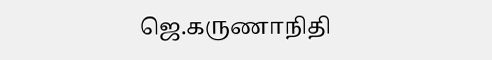ஜெ.கருணாநிதி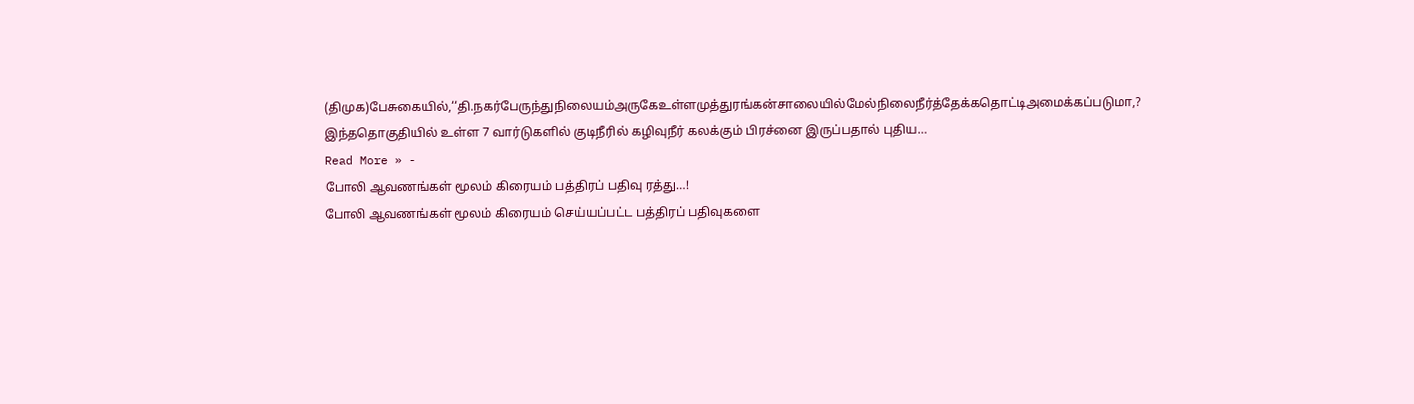(திமுக)பேசுகையில்,‘‘தி.நகர்பேருந்துநிலையம்அருகேஉள்ளமுத்துரங்கன்சாலையில்மேல்நிலைநீர்த்தேக்கதொட்டிஅமைக்கப்படுமா,? இந்ததொகுதியில் உள்ள 7 வார்டுகளில் குடிநீரில் கழிவுநீர் கலக்கும் பிரச்னை இருப்பதால் புதிய…
Read More » -
போலி ஆவணங்கள் மூலம் கிரையம் பத்திரப் பதிவு ரத்து…!
போலி ஆவணங்கள் மூலம் கிரையம் செய்யப்பட்ட பத்திரப் பதிவுகளை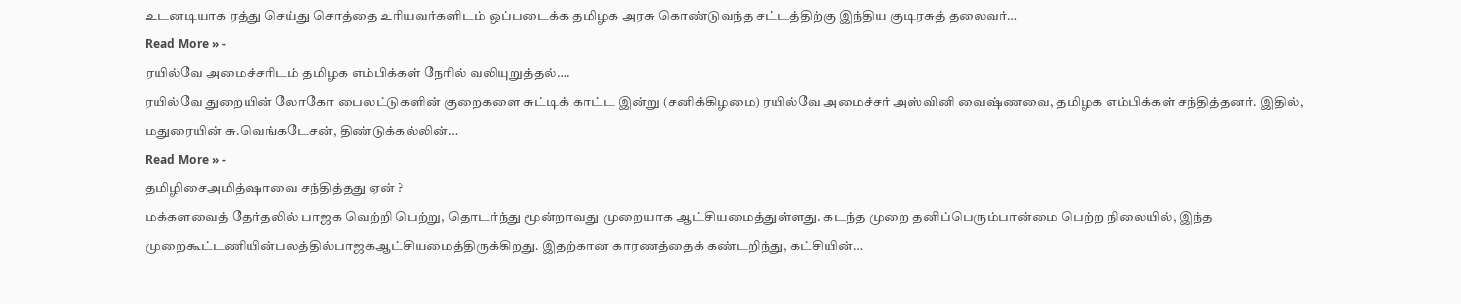உடனடியாக ரத்து செய்து சொத்தை உரியவர்களிடம் ஒப்படைக்க தமிழக அரசு கொண்டுவந்த சட்டத்திற்கு இந்திய குடிரசுத் தலைவர்…
Read More » -
ரயில்வே அமைச்சரிடம் தமிழக எம்பிக்கள் நேரில் வலியுறுத்தல்….
ரயில்வே துறையின் லோகோ பைலட்டுகளின் குறைகளை சுட்டிக் காட்ட இன்று (சனிக்கிழமை) ரயில்வே அமைச்சர் அஸ்வினி வைஷ்ணவை, தமிழக எம்பிக்கள் சந்தித்தனர். இதில், மதுரையின் சு.வெங்கடேசன், திண்டுக்கல்லின்…
Read More » -
தமிழிசைஅமித்ஷாவை சந்தித்தது ஏன் ?
மக்களவைத் தேர்தலில் பாஜக வெற்றி பெற்று, தொடர்ந்து மூன்றாவது முறையாக ஆட்சியமைத்துள்ளது. கடந்த முறை தனிப்பெரும்பான்மை பெற்ற நிலையில், இந்த முறைகூட்டணியின்பலத்தில்பாஜகஆட்சியமைத்திருக்கிறது. இதற்கான காரணத்தைக் கண்டறிந்து, கட்சியின்…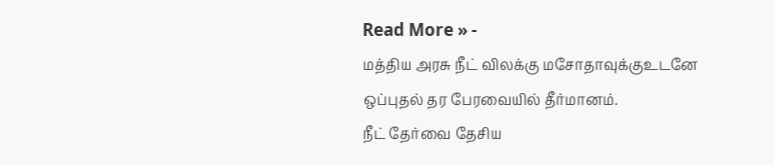Read More » -
மத்திய அரசு நீட் விலக்கு மசோதாவுக்குஉடனே ஒப்புதல் தர பேரவையில் தீர்மானம்.
நீட் தேர்வை தேசிய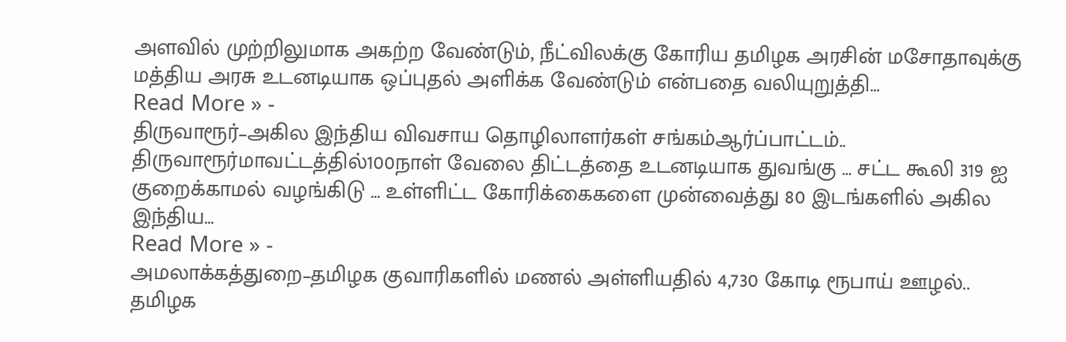அளவில் முற்றிலுமாக அகற்ற வேண்டும், நீட்விலக்கு கோரிய தமிழக அரசின் மசோதாவுக்கு மத்திய அரசு உடனடியாக ஒப்புதல் அளிக்க வேண்டும் என்பதை வலியுறுத்தி…
Read More » -
திருவாரூர்–அகில இந்திய விவசாய தொழிலாளர்கள் சங்கம்ஆர்ப்பாட்டம்..
திருவாரூர்மாவட்டத்தில்100நாள் வேலை திட்டத்தை உடனடியாக துவங்கு … சட்ட கூலி 319 ஐ குறைக்காமல் வழங்கிடு … உள்ளிட்ட கோரிக்கைகளை முன்வைத்து 80 இடங்களில் அகில இந்திய…
Read More » -
அமலாக்கத்துறை–தமிழக குவாரிகளில் மணல் அள்ளியதில் 4,730 கோடி ரூபாய் ஊழல்..
தமிழக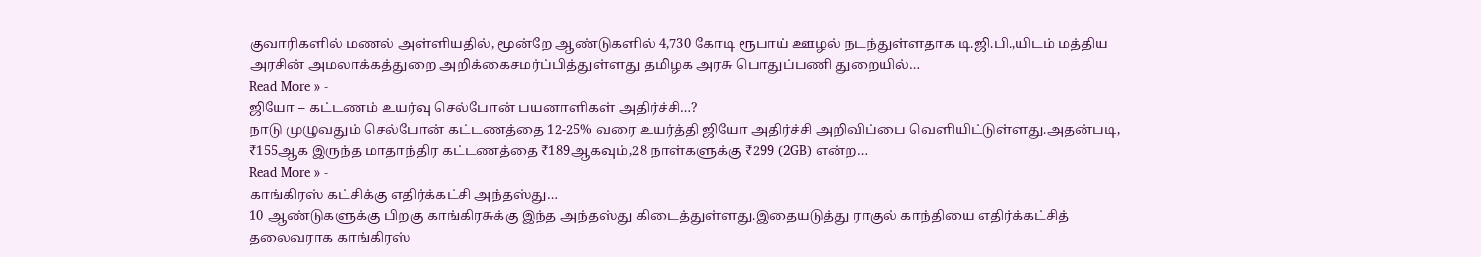குவாரிகளில் மணல் அள்ளியதில், மூன்றே ஆண்டுகளில் 4,730 கோடி ரூபாய் ஊழல் நடந்துள்ளதாக டி.ஜி.பி.,யிடம் மத்திய அரசின் அமலாக்கத்துறை அறிக்கைசமர்ப்பித்துள்ளது தமிழக அரசு பொதுப்பணி துறையில்…
Read More » -
ஜியோ – கட்டணம் உயர்வு செல்போன் பயனாளிகள் அதிர்ச்சி…?
நாடு முழுவதும் செல்போன் கட்டணத்தை 12-25% வரை உயர்த்தி ஜியோ அதிர்ச்சி அறிவிப்பை வெளியிட்டுள்ளது.அதன்படி, ₹155ஆக இருந்த மாதாந்திர கட்டணத்தை ₹189ஆகவும்,28 நாள்களுக்கு ₹299 (2GB) என்ற…
Read More » -
காங்கிரஸ் கட்சிக்கு எதிர்க்கட்சி அந்தஸ்து…
10 ஆண்டுகளுக்கு பிறகு காங்கிரசுக்கு இந்த அந்தஸ்து கிடைத்துள்ளது.இதையடுத்து ராகுல் காந்தியை எதிர்க்கட்சித் தலைவராக காங்கிரஸ்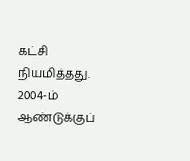கட்சி நியமித்தது. 2004-ம் ஆண்டுக்குப்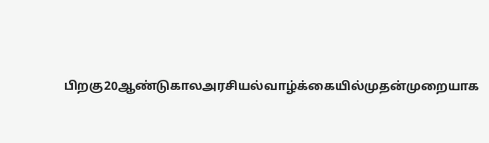பிறகு20ஆண்டுகாலஅரசியல்வாழ்க்கையில்முதன்முறையாக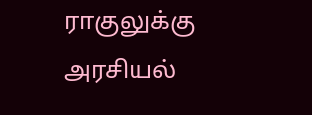ராகுலுக்கு அரசியல்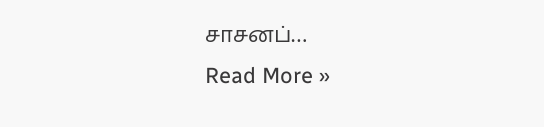சாசனப்…
Read More »